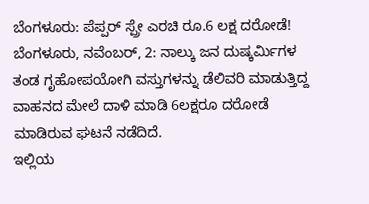ಬೆಂಗಳೂರು: ಪೆಪ್ಪರ್ ಸ್ಪ್ರೇ ಎರಚಿ ರೂ.6 ಲಕ್ಷ ದರೋಡೆ!
ಬೆಂಗಳೂರು, ನವೆಂಬರ್, 2: ನಾಲ್ಕು ಜನ ದುಷ್ಕರ್ಮಿಗಳ ತಂಡ ಗೃಹೋಪಯೋಗಿ ವಸ್ತುಗಳನ್ನು ಡೆಲಿವರಿ ಮಾಡುತ್ತಿದ್ದ ವಾಹನದ ಮೇಲೆ ದಾಳಿ ಮಾಡಿ 6ಲಕ್ಷರೂ ದರೋಡೆ ಮಾಡಿರುವ ಘಟನೆ ನಡೆದಿದೆ.
ಇಲ್ಲಿಯ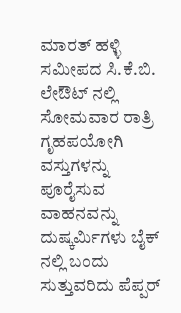ಮಾರತ್ ಹಳ್ಳಿ ಸಮೀಪದ ಸಿ.ಕೆ.ಬಿ. ಲೇಔಟ್ ನಲ್ಲಿ ಸೋಮವಾರ ರಾತ್ರಿ ಗೃಹಪಯೋಗಿ ವಸ್ತುಗಳನ್ನು ಪೂರೈಸುವ ವಾಹನವನ್ನು ದುಷ್ಕರ್ಮಿಗಳು ಬೈಕ್ ನಲ್ಲಿ ಬಂದು ಸುತ್ತುವರಿದು ಪೆಪ್ಪರ್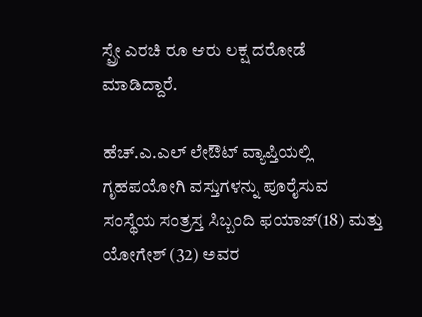ಸ್ಪ್ರೇ ಎರಚಿ ರೂ ಆರು ಲಕ್ಷ ದರೋಡೆ ಮಾಡಿದ್ದಾರೆ.

ಹೆಚ್.ಎ.ಎಲ್ ಲೇಔಟ್ ವ್ಯಾಪ್ತಿಯಲ್ಲಿ ಗೃಹಪಯೋಗಿ ವಸ್ತುಗಳನ್ನು ಪೂರೈಸುವ ಸಂಸ್ಥೆಯ ಸಂತ್ರಸ್ತ ಸಿಬ್ಬಂದಿ ಫಯಾಜ್(18) ಮತ್ತು ಯೋಗೇಶ್ (32) ಅವರ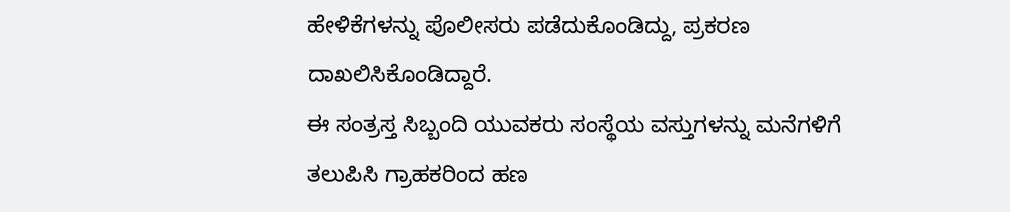ಹೇಳಿಕೆಗಳನ್ನು ಪೊಲೀಸರು ಪಡೆದುಕೊಂಡಿದ್ದು, ಪ್ರಕರಣ ದಾಖಲಿಸಿಕೊಂಡಿದ್ದಾರೆ.
ಈ ಸಂತ್ರಸ್ತ ಸಿಬ್ಬಂದಿ ಯುವಕರು ಸಂಸ್ಥೆಯ ವಸ್ತುಗಳನ್ನು ಮನೆಗಳಿಗೆ ತಲುಪಿಸಿ ಗ್ರಾಹಕರಿಂದ ಹಣ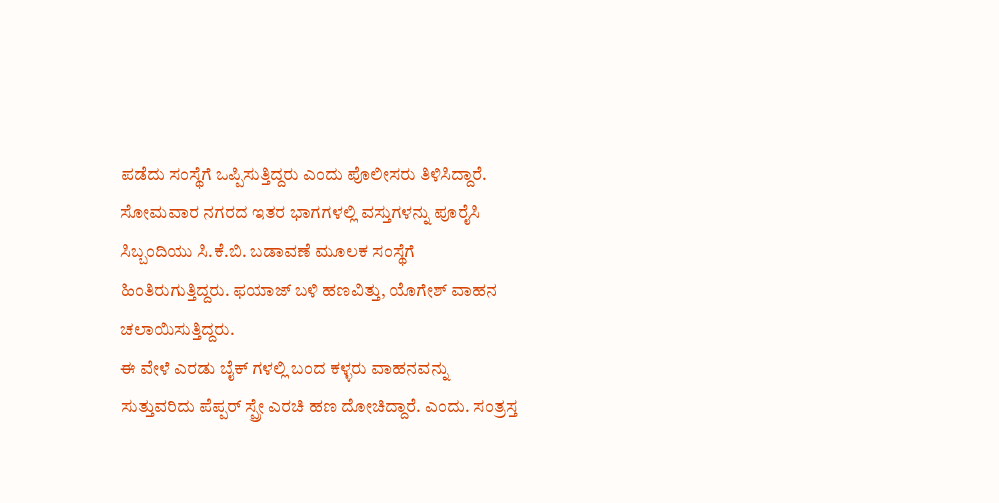ಪಡೆದು ಸಂಸ್ಥೆಗೆ ಒಪ್ಪಿಸುತ್ತಿದ್ದರು ಎಂದು ಪೊಲೀಸರು ತಿಳಿಸಿದ್ದಾರೆ.
ಸೋಮವಾರ ನಗರದ ಇತರ ಭಾಗಗಳಲ್ಲಿ ವಸ್ತುಗಳನ್ನು ಪೂರೈಸಿ ಸಿಬ್ಬಂದಿಯು ಸಿ.ಕೆ.ಬಿ. ಬಡಾವಣೆ ಮೂಲಕ ಸಂಸ್ಥೆಗೆ ಹಿಂತಿರುಗುತ್ತಿದ್ದರು. ಫಯಾಜ್ ಬಳಿ ಹಣವಿತ್ತು, ಯೊಗೇಶ್ ವಾಹನ ಚಲಾಯಿಸುತ್ತಿದ್ದರು.
ಈ ವೇಳೆ ಎರಡು ಬೈಕ್ ಗಳಲ್ಲಿ ಬಂದ ಕಳ್ಳರು ವಾಹನವನ್ನು ಸುತ್ತುವರಿದು ಪೆಪ್ಪರ್ ಸ್ಪ್ರೇ ಎರಚಿ ಹಣ ದೋಚಿದ್ದಾರೆ. ಎಂದು. ಸಂತ್ರಸ್ತ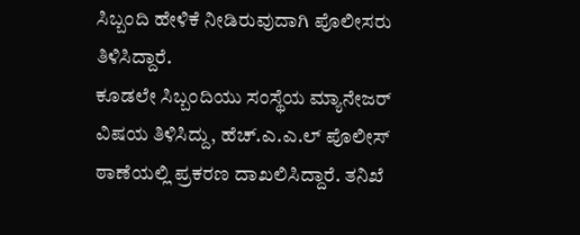ಸಿಬ್ಬಂದಿ ಹೇಳಿಕೆ ನೀಡಿರುವುದಾಗಿ ಪೊಲೀಸರು ತಿಳಿಸಿದ್ದಾರೆ.
ಕೂಡಲೇ ಸಿಬ್ಬಂದಿಯು ಸಂಸ್ಥೆಯ ಮ್ಯಾನೇಜರ್ ವಿಷಯ ತಿಳಿಸಿದ್ದು, ಹೆಚ್.ಎ.ಎ.ಲ್ ಪೊಲೀಸ್ ಠಾಣೆಯಲ್ಲಿ ಪ್ರಕರಣ ದಾಖಲಿಸಿದ್ದಾರೆ. ತನಿಖೆ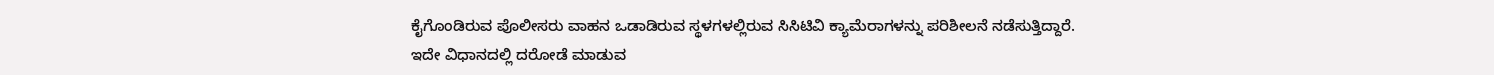ಕೈಗೊಂಡಿರುವ ಪೊಲೀಸರು ವಾಹನ ಒಡಾಡಿರುವ ಸ್ಥಳಗಳಲ್ಲಿರುವ ಸಿಸಿಟಿವಿ ಕ್ಯಾಮೆರಾಗಳನ್ನು ಪರಿಶೀಲನೆ ನಡೆಸುತ್ತಿದ್ದಾರೆ.
ಇದೇ ವಿಧಾನದಲ್ಲಿ ದರೋಡೆ ಮಾಡುವ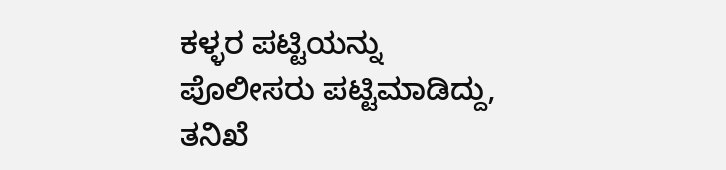ಕಳ್ಳರ ಪಟ್ಟಿಯನ್ನು ಪೊಲೀಸರು ಪಟ್ಟಿಮಾಡಿದ್ದು, ತನಿಖೆ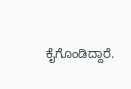ಕೈಗೊಂಡಿದ್ದಾರೆ.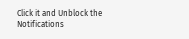Click it and Unblock the Notifications